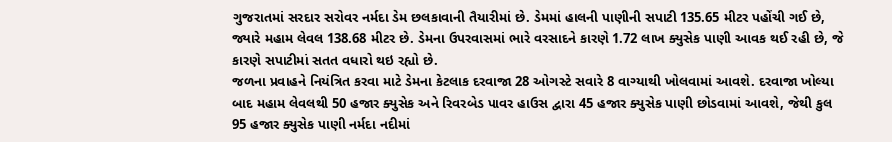ગુજરાતમાં સરદાર સરોવર નર્મદા ડેમ છલકાવાની તૈયારીમાં છે. ડેમમાં હાલની પાણીની સપાટી 135.65 મીટર પહોંચી ગઈ છે, જ્યારે મહામ લેવલ 138.68 મીટર છે. ડેમના ઉપરવાસમાં ભારે વરસાદને કારણે 1.72 લાખ ક્યુસેક પાણી આવક થઈ રહી છે, જે કારણે સપાટીમાં સતત વધારો થઇ રહ્યો છે.
જળના પ્રવાહને નિયંત્રિત કરવા માટે ડેમના કેટલાક દરવાજા 28 ઓગસ્ટે સવારે 8 વાગ્યાથી ખોલવામાં આવશે. દરવાજા ખોલ્યા બાદ મહામ લેવલથી 50 હજાર ક્યુસેક અને રિવરબેડ પાવર હાઉસ દ્વારા 45 હજાર ક્યુસેક પાણી છોડવામાં આવશે, જેથી કુલ 95 હજાર ક્યુસેક પાણી નર્મદા નદીમાં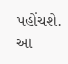પહોંચશે. આ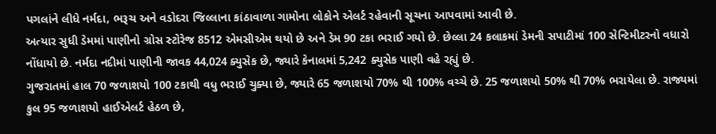પગલાંને લીધે નર્મદા, ભરૂચ અને વડોદરા જિલ્લાના કાંઠાવાળા ગામોના લોકોને એલર્ટ રહેવાની સૂચના આપવામાં આવી છે.
અત્યાર સુધી ડેમમાં પાણીનો ગ્રોસ સ્ટોરેજ 8512 એમસીએમ થયો છે અને ડેમ 90 ટકા ભરાઈ ગયો છે. છેલ્લા 24 કલાકમાં ડેમની સપાટીમાં 100 સેન્ટિમીટરનો વધારો નોંધાયો છે. નર્મદા નદીમાં પાણીની જાવક 44,024 ક્યુસેક છે, જ્યારે કેનાલમાં 5,242 ક્યુસેક પાણી વહે રહ્યું છે.
ગુજરાતમાં હાલ 70 જળાશયો 100 ટકાથી વધુ ભરાઈ ચુક્યા છે, જ્યારે 65 જળાશયો 70% થી 100% વચ્ચે છે. 25 જળાશયો 50% થી 70% ભરાયેલા છે. રાજ્યમાં કુલ 95 જળાશયો હાઈએલર્ટ હેઠળ છે,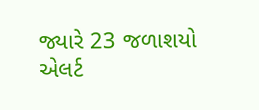જ્યારે 23 જળાશયો એલર્ટ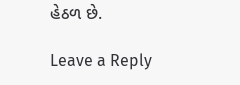હેઠળ છે.

Leave a Reply